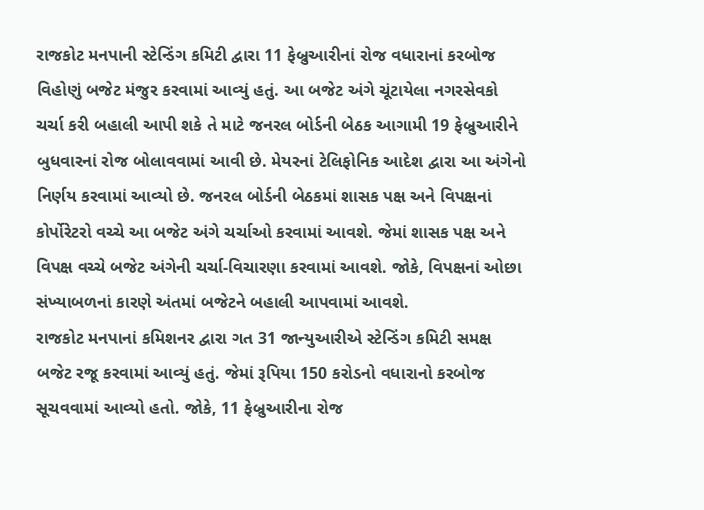રાજકોટ મનપાની સ્ટેન્ડિંગ કમિટી દ્વારા 11 ફેબ્રુઆરીનાં રોજ વધારાનાં કરબોજ વિહોણું બજેટ મંજુર કરવામાં આવ્યું હતું. આ બજેટ અંગે ચૂંટાયેલા નગરસેવકો ચર્ચા કરી બહાલી આપી શકે તે માટે જનરલ બોર્ડની બેઠક આગામી 19 ફેબ્રુઆરીને બુધવારનાં રોજ બોલાવવામાં આવી છે. મેયરનાં ટેલિફોનિક આદેશ દ્વારા આ અંગેનો નિર્ણય કરવામાં આવ્યો છે. જનરલ બોર્ડની બેઠકમાં શાસક પક્ષ અને વિપક્ષનાં કોર્પોરેટરો વચ્ચે આ બજેટ અંગે ચર્ચાઓ કરવામાં આવશે. જેમાં શાસક પક્ષ અને વિપક્ષ વચ્ચે બજેટ અંગેની ચર્ચા-વિચારણા કરવામાં આવશે. જોકે, વિપક્ષનાં ઓછા સંખ્યાબળનાં કારણે અંતમાં બજેટને બહાલી આપવામાં આવશે.
રાજકોટ મનપાનાં કમિશનર દ્વારા ગત 31 જાન્યુઆરીએ સ્ટેન્ડિંગ કમિટી સમક્ષ બજેટ રજૂ કરવામાં આવ્યું હતું. જેમાં રૂપિયા 150 કરોડનો વધારાનો કરબોજ સૂચવવામાં આવ્યો હતો. જોકે, 11 ફેબ્રુઆરીના રોજ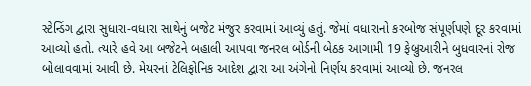સ્ટેન્ડિંગ દ્વારા સુધારા-વધારા સાથેનું બજેટ મંજુર કરવામાં આવ્યું હતું. જેમાં વધારાનો કરબોજ સંપૂર્ણપણે દૂર કરવામાં આવ્યો હતો. ત્યારે હવે આ બજેટને બહાલી આપવા જનરલ બોર્ડની બેઠક આગામી 19 ફેબ્રુઆરીને બુધવારનાં રોજ બોલાવવામાં આવી છે. મેયરનાં ટેલિફોનિક આદેશ દ્વારા આ અંગેનો નિર્ણય કરવામાં આવ્યો છે. જનરલ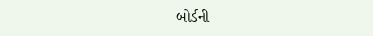બોર્ડની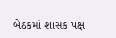બેઠકમાં શાસક પક્ષ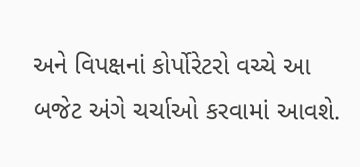અને વિપક્ષનાં કોર્પોરેટરો વચ્ચે આ બજેટ અંગે ચર્ચાઓ કરવામાં આવશે.